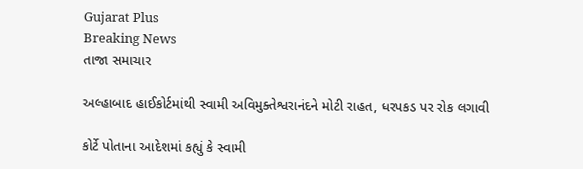Gujarat Plus
Breaking News
તાજા સમાચાર

અલ્હાબાદ હાઈકોર્ટમાંથી સ્વામી અવિમુક્તેશ્વરાનંદને મોટી રાહત, ધરપકડ પર રોક લગાવી

કોર્ટે પોતાના આદેશમાં કહ્યું કે સ્વામી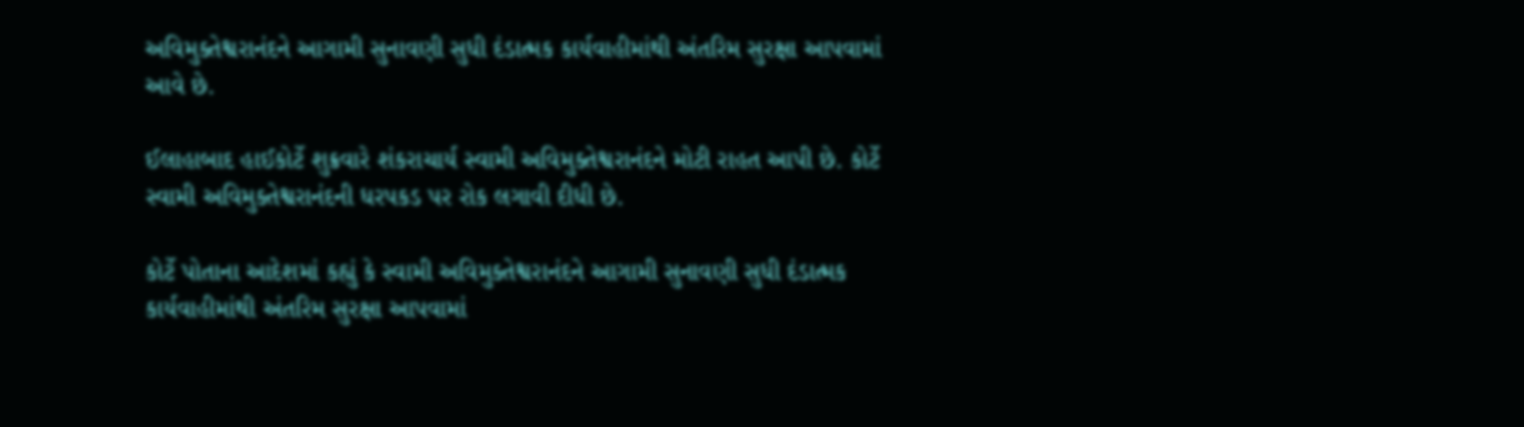અવિમુક્તેશ્વરાનંદને આગામી સુનાવણી સુધી દંડાત્મક કાર્યવાહીમાંથી અંતરિમ સુરક્ષા આપવામાં આવે છે.

ઈલાહાબાદ હાઈકોર્ટે શુક્રવારે શંકરાચાર્ય સ્વામી અવિમુક્તેશ્વરાનંદને મોટી રાહત આપી છે. કોર્ટે સ્વામી અવિમુક્તેશ્વરાનંદની ધરપકડ પર રોક લગાવી દીધી છે.

કોર્ટે પોતાના આદેશમાં કહ્યું કે સ્વામી અવિમુક્તેશ્વરાનંદને આગામી સુનાવણી સુધી દંડાત્મક કાર્યવાહીમાંથી અંતરિમ સુરક્ષા આપવામાં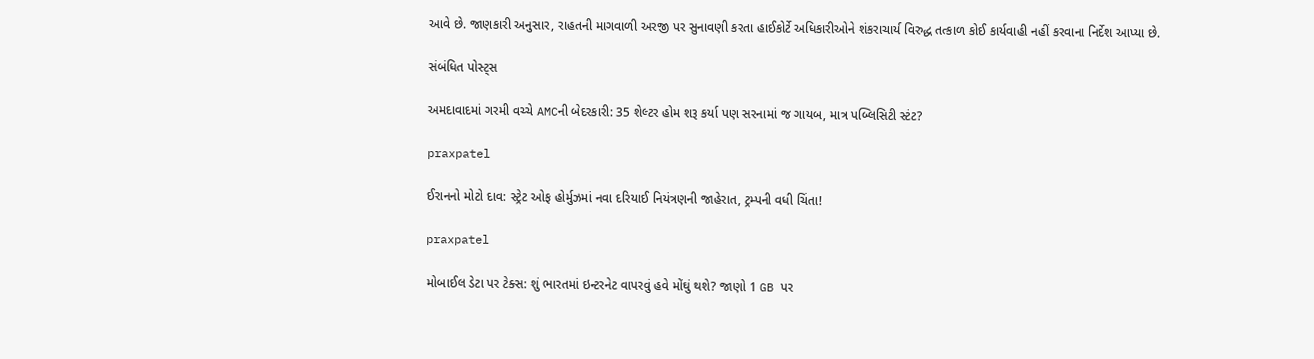આવે છે. જાણકારી અનુસાર, રાહતની માગવાળી અરજી પર સુનાવણી કરતા હાઈકોર્ટે અધિકારીઓને શંકરાચાર્ય વિરુદ્ધ તત્કાળ કોઈ કાર્યવાહી નહીં કરવાના નિર્દેશ આપ્યા છે.

સંબંધિત પોસ્ટ્સ

અમદાવાદમાં ગરમી વચ્ચે AMCની બેદરકારી: 35 શેલ્ટર હોમ શરૂ કર્યા પણ સરનામાં જ ગાયબ, માત્ર પબ્લિસિટી સ્ટંટ?

praxpatel

ઈરાનનો મોટો દાવ: સ્ટ્રેટ ઓફ હોર્મુઝમાં નવા દરિયાઈ નિયંત્રણની જાહેરાત, ટ્રમ્પની વધી ચિંતા!

praxpatel

મોબાઈલ ડેટા પર ટેક્સ: શું ભારતમાં ઇન્ટરનેટ વાપરવું હવે મોંઘું થશે? જાણો 1 GB પર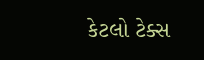કેટલો ટેક્સ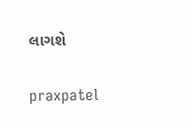લાગશે

praxpatel